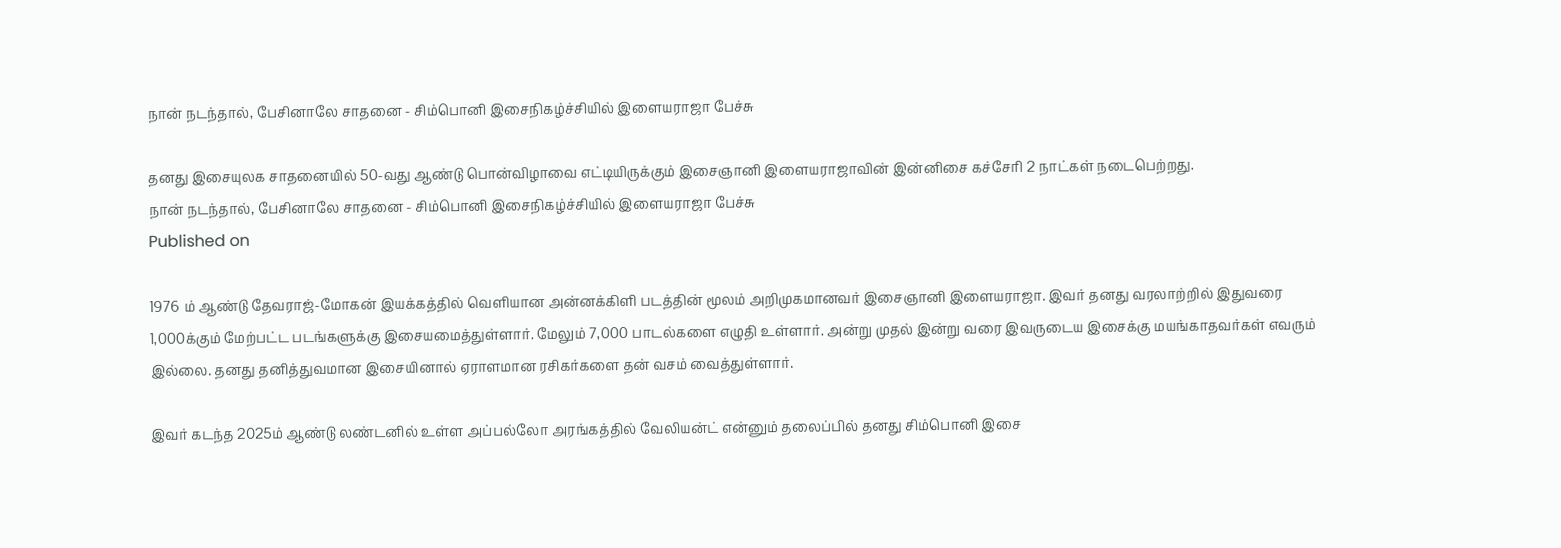நான் நடந்தால், பேசினாலே சாதனை - சிம்பொனி இசைநிகழ்ச்சியில் இளையராஜா பேச்சு

தனது இசையுலக சாதனையில் 50-வது ஆண்டு பொன்விழாவை எட்டியிருக்கும் இசைஞானி இளையராஜாவின் இன்னிசை கச்சேரி 2 நாட்கள் நடைபெற்றது.
நான் நடந்தால், பேசினாலே சாதனை - சிம்பொனி இசைநிகழ்ச்சியில் இளையராஜா பேச்சு
Published on

1976 ம் ஆண்டு தேவராஜ்-மோகன் இயக்கத்தில் வெளியான அன்னக்கிளி படத்தின் மூலம் அறிமுகமானவர் இசைஞானி இளையராஜா. இவர் தனது வரலாற்றில் இதுவரை 1,000க்கும் மேற்பட்ட படங்களுக்கு இசையமைத்துள்ளார். மேலும் 7,000 பாடல்களை எழுதி உள்ளார். அன்று முதல் இன்று வரை இவருடைய இசைக்கு மயங்காதவர்கள் எவரும் இல்லை. தனது தனித்துவமான இசையினால் ஏராளமான ரசிகர்களை தன் வசம் வைத்துள்ளார்.

இவர் கடந்த 2025ம் ஆண்டு லண்டனில் உள்ள அப்பல்லோ அரங்கத்தில் வேலியன்ட் என்னும் தலைப்பில் தனது சிம்பொனி இசை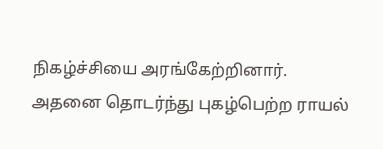நிகழ்ச்சியை அரங்கேற்றினார். அதனை தொடர்ந்து புகழ்பெற்ற ராயல்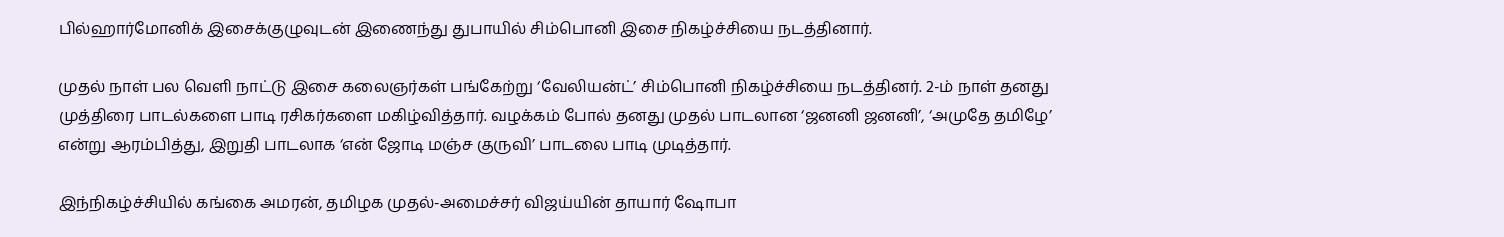பில்ஹார்மோனிக் இசைக்குழுவுடன் இணைந்து துபாயில் சிம்பொனி இசை நிகழ்ச்சியை நடத்தினார்.

முதல் நாள் பல வெளி நாட்டு இசை கலைஞர்கள் பங்கேற்று ‘வேலியன்ட்’ சிம்பொனி நிகழ்ச்சியை நடத்தினர். 2-ம் நாள் தனது முத்திரை பாடல்களை பாடி ரசிகர்களை மகிழ்வித்தார். வழக்கம் போல் தனது முதல் பாடலான ‘ஜனனி ஜனனி’, ‘அமுதே தமிழே’ என்று ஆரம்பித்து, இறுதி பாடலாக ‘என் ஜோடி மஞ்ச குருவி’ பாடலை பாடி முடித்தார்.

இந்நிகழ்ச்சியில் கங்கை அமரன், தமிழக முதல்-அமைச்சர் விஜய்யின் தாயார் ஷோபா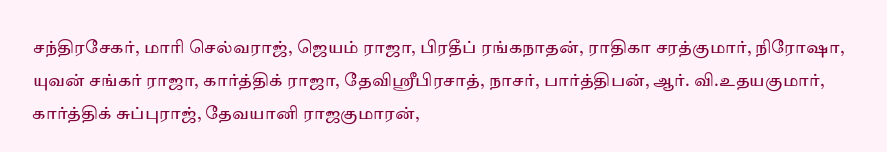சந்திரசேகர், மாரி செல்வராஜ், ஜெயம் ராஜா, பிரதீப் ரங்கநாதன், ராதிகா சரத்குமார், நிரோஷா, யுவன் சங்கர் ராஜா, கார்த்திக் ராஜா, தேவிஸ்ரீபிரசாத், நாசர், பார்த்திபன், ஆர். வி.உதயகுமார், கார்த்திக் சுப்புராஜ், தேவயானி ராஜகுமாரன்,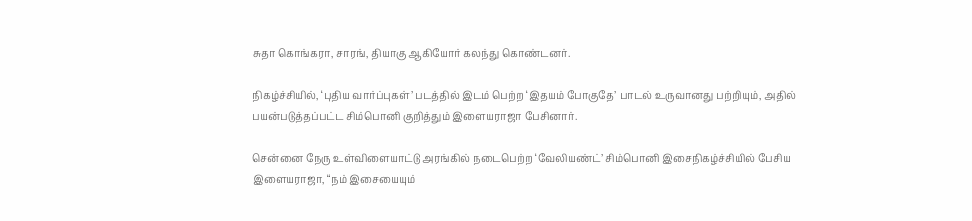சுதா கொங்கரா, சாரங், தியாகு ஆகியோர் கலந்து கொண்டனர்.

நிகழ்ச்சியில், ‘புதிய வார்ப்புகள்’ படத்தில் இடம் பெற்ற ‘இதயம் போகுதே’ பாடல் உருவானது பற்றியும், அதில் பயன்படுத்தப்பட்ட சிம்பொனி குறித்தும் இளையராஜா பேசினார்.

சென்னை நேரு உள்விளையாட்டு அரங்கில் நடைபெற்ற ‘வேலியண்ட்’ சிம்பொனி இசைநிகழ்ச்சியில் பேசிய இளையராஜா, “நம் இசையையும்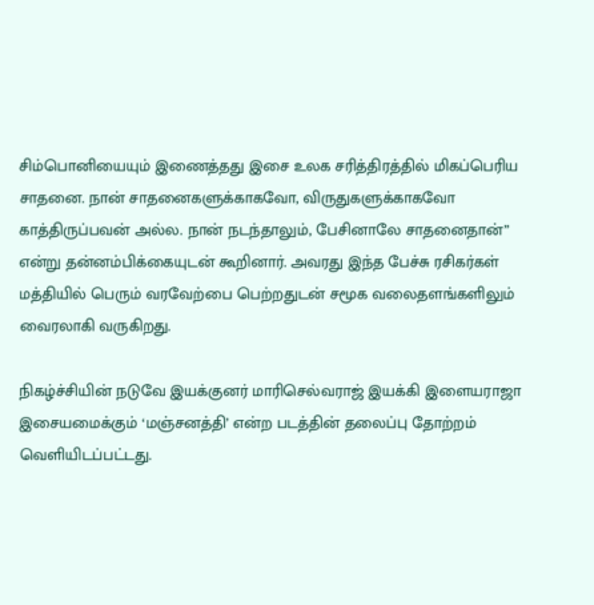சிம்பொனியையும் இணைத்தது இசை உலக சரித்திரத்தில் மிகப்பெரிய சாதனை. நான் சாதனைகளுக்காகவோ, விருதுகளுக்காகவோ காத்திருப்பவன் அல்ல. நான் நடந்தாலும், பேசினாலே சாதனைதான்” என்று தன்னம்பிக்கையுடன் கூறினார். அவரது இந்த பேச்சு ரசிகர்கள் மத்தியில் பெரும் வரவேற்பை பெற்றதுடன் சமூக வலைதளங்களிலும் வைரலாகி வருகிறது.

நிகழ்ச்சியின் நடுவே இயக்குனர் மாரிசெல்வராஜ் இயக்கி இளையராஜா இசையமைக்கும் ‘மஞ்சனத்தி’ என்ற படத்தின் தலைப்பு தோற்றம் வெளியிடப்பட்டது.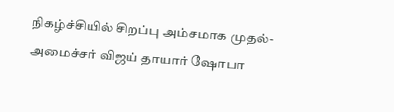நிகழ்ச்சியில் சிறப்பு அம்சமாக முதல்-அமைச்சர் விஜய் தாயார் ஷோபா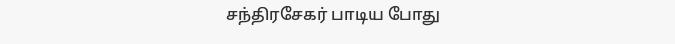சந்திரசேகர் பாடிய போது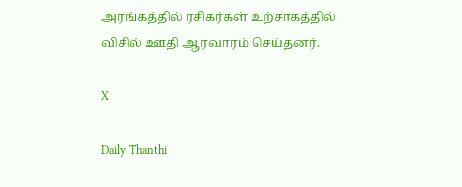அரங்கத்தில் ரசிகர்கள் உற்சாகத்தில் விசில் ஊதி ஆரவாரம் செய்தனர்.

X

Daily Thanthi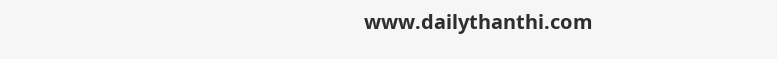www.dailythanthi.com